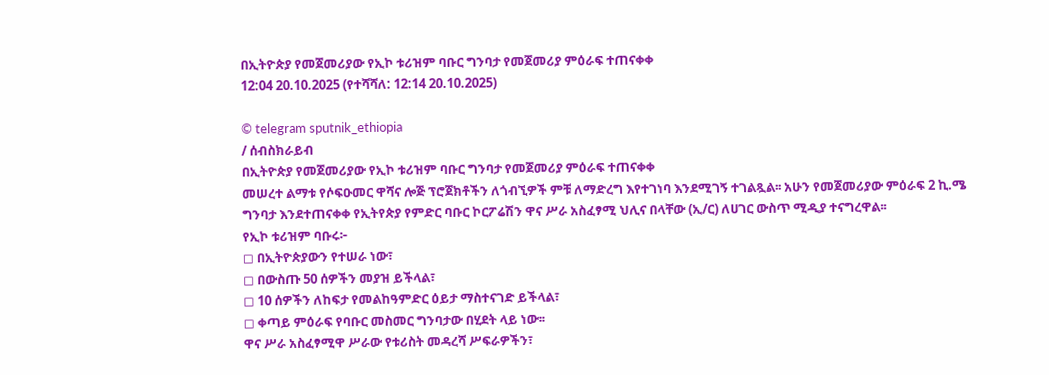በኢትዮጵያ የመጀመሪያው የኢኮ ቱሪዝም ባቡር ግንባታ የመጀመሪያ ምዕራፍ ተጠናቀቀ
12:04 20.10.2025 (የተሻሻለ: 12:14 20.10.2025)

© telegram sputnik_ethiopia
/ ሰብስክራይብ
በኢትዮጵያ የመጀመሪያው የኢኮ ቱሪዝም ባቡር ግንባታ የመጀመሪያ ምዕራፍ ተጠናቀቀ
መሠረተ ልማቱ የሶፍዑመር ዋሻና ሎጅ ፕሮጀክቶችን ለጎብኚዎች ምቹ ለማድረግ እየተገነባ እንደሚገኝ ተገልጿል፡፡ አሁን የመጀመሪያው ምዕራፍ 2 ኪ.ሜ ግንባታ እንደተጠናቀቀ የኢትየጵያ የምድር ባቡር ኮርፖሬሽን ዋና ሥራ አስፈፃሚ ህሊና በላቸው (ኢ/ር) ለሀገር ውስጥ ሚዲያ ተናግረዋል፡፡
የኢኮ ቱሪዝም ባቡሩ፦
◻ በኢትዮጵያውን የተሠራ ነው፣
◻ በውስጡ 50 ሰዎችን መያዝ ይችላል፣
◻ 10 ሰዎችን ለከፍታ የመልከዓምድር ዕይታ ማስተናገድ ይችላል፣
◻ ቀጣይ ምዕራፍ የባቡር መስመር ግንባታው በሂደት ላይ ነው፡፡
ዋና ሥራ አስፈፃሚዋ ሥራው የቱሪስት መዳረሻ ሥፍራዎችን፣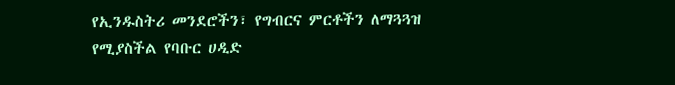የኢንዱስትሪ መንደሮችን፣ የግብርና ምርቶችን ለማጓጓዝ የሚያስችል የባቡር ሀዲድ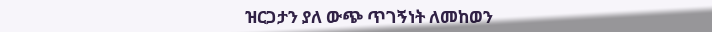ዝርጋታን ያለ ውጭ ጥገኝነት ለመከወን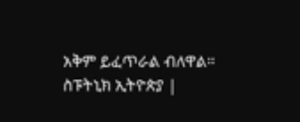አቅም ይፈጥራል ብለዋል።
ስፑትኒክ ኢትዮጵያ |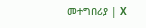መተግበሪያ | X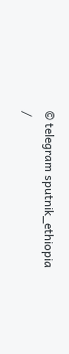© telegram sputnik_ethiopia
/